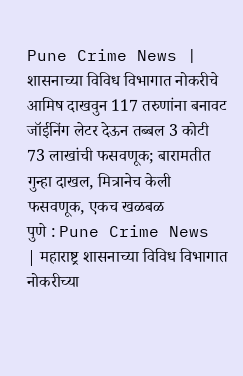Pune Crime News | शासनाच्या विविध विभागात नोकरीचे आमिष दाखवुन 117 तरुणांना बनावट जॉईनिंग लेटर देऊन तब्बल 3 कोटी 73 लाखांची फसवणूक; बारामतीत गुन्हा दाखल, मित्रानेच केली फसवणूक, एकच खळबळ
पुणे : Pune Crime News | महाराष्ट्र शासनाच्या विविध विभागात नोकरीच्या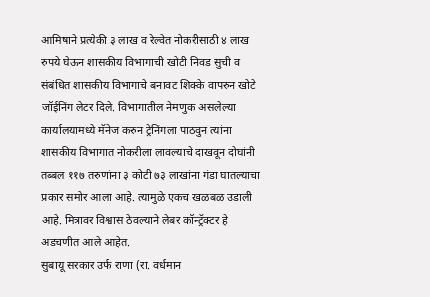आमिषाने प्रत्येकी ३ लाख व रेल्वेत नोकरीसाठी ४ लाख रुपये घेऊन शासकीय विभागाची खोटी निवड सुची व संबंधित शासकीय विभागाचे बनावट शिक्के वापरुन खोटे जॉईनिंग लेटर दिले. विभागातील नेमणुक असलेल्या कार्यालयामध्ये मॅनेज करुन ट्रेनिंगला पाठवुन त्यांना शासकीय विभागात नोकरीला लावल्याचे दाखवून दोघांनी तब्बल ११७ तरुणांना ३ कोटी ७३ लाखांना गंडा घातल्याचा प्रकार समोर आला आहे. त्यामुळे एकच खळबळ उडाली आहे. मित्रावर विश्वास ठेवल्याने लेबर कॉन्ट्रॅक्टर हे अडचणीत आले आहेत.
सुबायू सरकार उर्फ राणा (रा. वर्धमान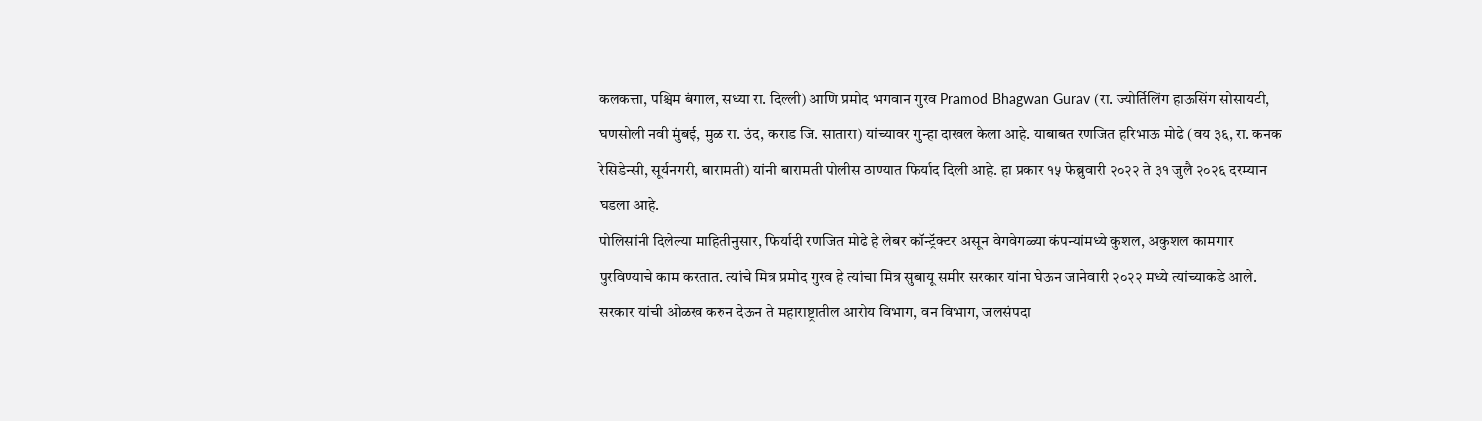कलकत्ता, पश्चिम बंगाल, सध्या रा. दिल्ली) आणि प्रमोद भगवान गुरव Pramod Bhagwan Gurav (रा. ज्योर्तिलिंग हाऊसिंग सोसायटी, घणसोली नवी मुंबई, मुळ रा. उंद, कराड जि. सातारा) यांच्यावर गुन्हा दाखल केला आहे. याबाबत रणजित हरिभाऊ मोढे (वय ३६, रा. कनक रेसिडेन्सी, सूर्यनगरी, बारामती) यांनी बारामती पोलीस ठाण्यात फिर्याद दिली आहे. हा प्रकार १५ फेब्रुवारी २०२२ ते ३१ जुलै २०२६ दरम्यान घडला आहे.
पोलिसांनी दिलेल्या माहितीनुसार, फिर्यादी रणजित मोढे हे लेबर कॉन्ट्रॅक्टर असून वेगवेगळ्या कंपन्यांमध्ये कुशल, अकुशल कामगार पुरविण्याचे काम करतात. त्यांचे मित्र प्रमोद गुरव हे त्यांचा मित्र सुबायू समीर सरकार यांना घेऊन जानेवारी २०२२ मध्ये त्यांच्याकडे आले. सरकार यांची ओळख करुन देऊन ते महाराष्ट्रातील आरोय विभाग, वन विभाग, जलसंपदा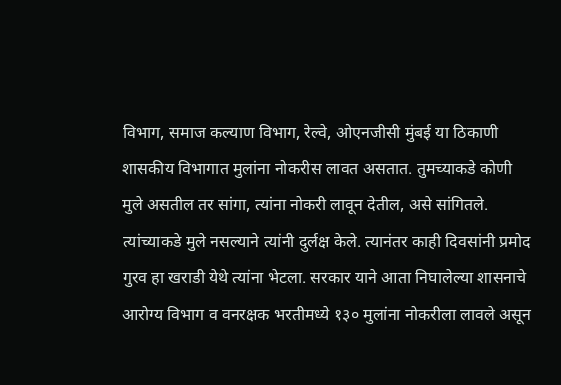विभाग, समाज कल्याण विभाग, रेल्वे, ओएनजीसी मुंबई या ठिकाणी शासकीय विभागात मुलांना नोकरीस लावत असतात. तुमच्याकडे कोणी मुले असतील तर सांगा, त्यांना नोकरी लावून देतील, असे सांगितले. त्यांच्याकडे मुले नसल्याने त्यांनी दुर्लक्ष केले. त्यानंतर काही दिवसांनी प्रमोद गुरव हा खराडी येथे त्यांना भेटला. सरकार याने आता निघालेल्या शासनाचे आरोग्य विभाग व वनरक्षक भरतीमध्ये १३० मुलांना नोकरीला लावले असून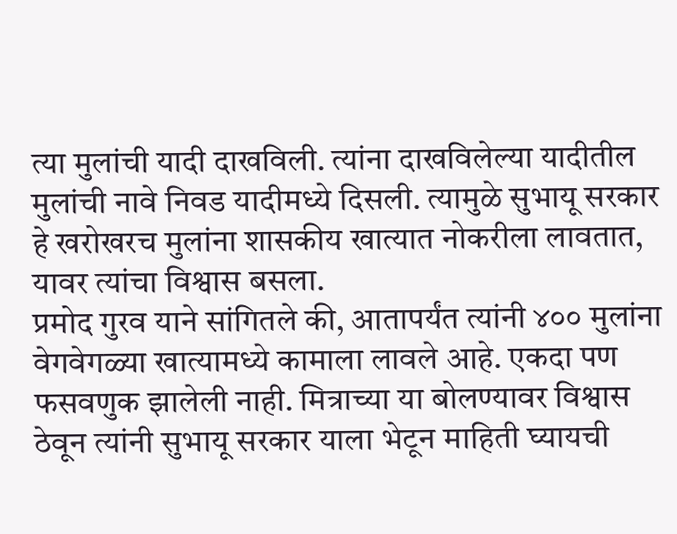त्या मुलांची यादी दाखविली. त्यांना दाखविलेल्या यादीतील मुलांची नावे निवड यादीमध्ये दिसली. त्यामुळे सुभायू सरकार हे खरोखरच मुलांना शासकीय खात्यात नोकरीला लावतात, यावर त्यांचा विश्वास बसला.
प्रमोद गुरव याने सांगितले की, आतापर्यंत त्यांनी ४०० मुलांना वेगवेगळ्या खात्यामध्ये कामाला लावले आहे. एकदा पण फसवणुक झालेली नाही. मित्राच्या या बोलण्यावर विश्वास ठेवून त्यांनी सुभायू सरकार याला भेटून माहिती घ्यायची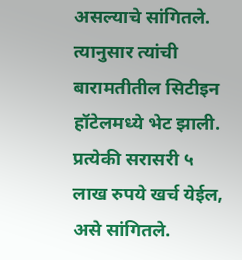असल्याचे सांगितले. त्यानुसार त्यांची बारामतीतील सिटीइन हॉटेलमध्ये भेट झाली. प्रत्येकी सरासरी ५ लाख रुपये खर्च येईल, असे सांगितले.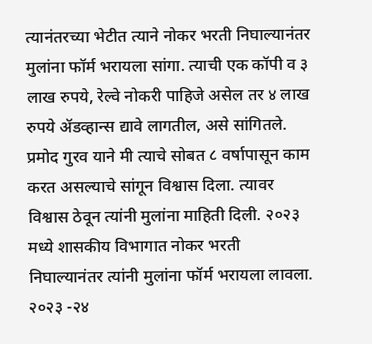त्यानंतरच्या भेटीत त्याने नोकर भरती निघाल्यानंतर मुलांना फॉर्म भरायला सांगा. त्याची एक कॉपी व ३ लाख रुपये, रेल्वे नोकरी पाहिजे असेल तर ४ लाख रुपये ॲडव्हान्स द्यावे लागतील, असे सांगितले. प्रमोद गुरव याने मी त्याचे सोबत ८ वर्षापासून काम करत असल्याचे सांगून विश्वास दिला. त्यावर विश्वास ठेवून त्यांनी मुलांना माहिती दिली. २०२३ मध्ये शासकीय विभागात नोकर भरती निघाल्यानंतर त्यांनी मुलांना फॉर्म भरायला लावला. २०२३ -२४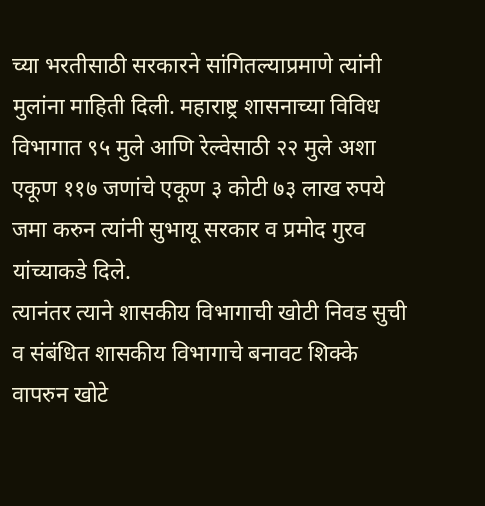च्या भरतीसाठी सरकारने सांगितल्याप्रमाणे त्यांनी मुलांना माहिती दिली. महाराष्ट्र शासनाच्या विविध विभागात ९५ मुले आणि रेल्वेसाठी २२ मुले अशा एकूण ११७ जणांचे एकूण ३ कोटी ७३ लाख रुपये जमा करुन त्यांनी सुभायू सरकार व प्रमोद गुरव यांच्याकडे दिले.
त्यानंतर त्याने शासकीय विभागाची खोटी निवड सुची व संबंधित शासकीय विभागाचे बनावट शिक्के वापरुन खोटे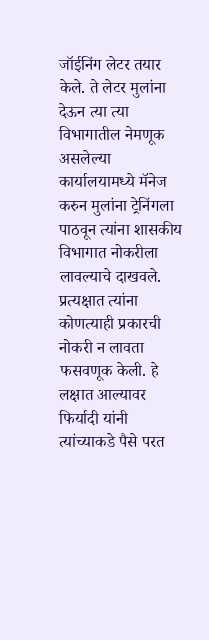जॉईनिंग लेटर तयार केले. ते लेटर मुलांना देऊन त्या त्या विभागातील नेमणूक असलेल्या कार्यालयामध्ये मॅनेज करुन मुलांना ट्रेनिंगला पाठवून त्यांना शासकीय विभागात नोकरीला लावल्याचे दाखवले. प्रत्यक्षात त्यांना कोणत्याही प्रकारची नोकरी न लावता फसवणूक केली. हे लक्षात आल्यावर फिर्यादी यांनी त्यांच्याकडे पैसे परत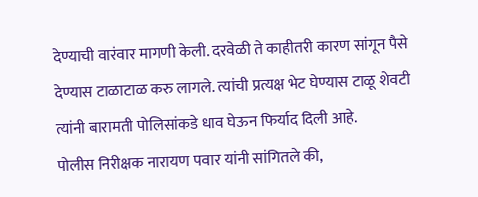देण्याची वारंवार मागणी केली. दरवेळी ते काहीतरी कारण सांगून पैसे देण्यास टाळाटाळ करु लागले. त्यांची प्रत्यक्ष भेट घेण्यास टाळू शेवटी त्यांनी बारामती पोलिसांकडे धाव घेऊन फिर्याद दिली आहे.
पोलीस निरीक्षक नारायण पवार यांनी सांगितले की,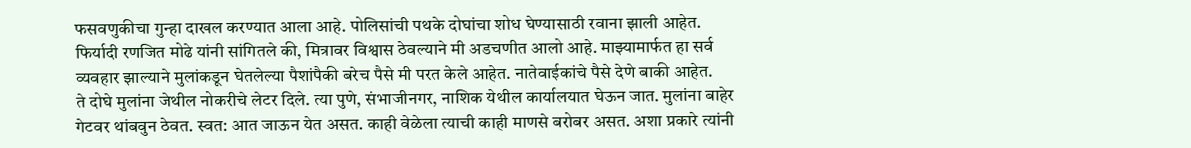फसवणुकीचा गुन्हा दाखल करण्यात आला आहे. पोलिसांची पथके दोघांचा शोध घेण्यासाठी रवाना झाली आहेत.
फिर्यादी रणजित मोढे यांनी सांगितले की, मित्रावर विश्वास ठेवल्याने मी अडचणीत आलो आहे. माझ्यामार्फत हा सर्व व्यवहार झाल्याने मुलांकडून घेतलेल्या पैशांपैकी बरेच पैसे मी परत केले आहेत. नातेवाईकांचे पैसे देणे बाकी आहेत.
ते दोघे मुलांना जेथील नोकरीचे लेटर दिले. त्या पुणे, संभाजीनगर, नाशिक येथील कार्यालयात घेऊन जात. मुलांना बाहेर गेटवर थांबवुन ठेवत. स्वत: आत जाऊन येत असत. काही वेळेला त्याची काही माणसे बरोबर असत. अशा प्रकारे त्यांनी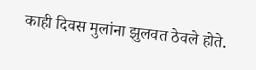काही दिवस मुलांना झुलवत ठेवले होते.